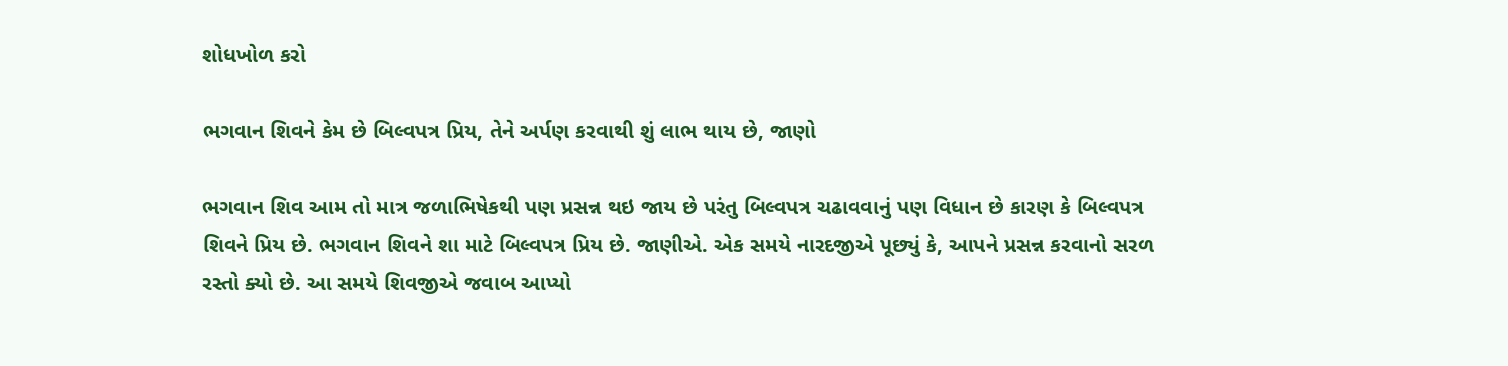શોધખોળ કરો

ભગવાન શિવને કેમ છે બિલ્વપત્ર પ્રિય, તેને અર્પણ કરવાથી શું લાભ થાય છે, જાણો

ભગવાન શિવ આમ તો માત્ર જળાભિષેકથી પણ પ્રસન્ન થઇ જાય છે પરંતુ બિલ્વપત્ર ચઢાવવાનું પણ વિધાન છે કારણ કે બિલ્વપત્ર શિવને પ્રિય છે. ભગવાન શિવને શા માટે બિલ્વપત્ર પ્રિય છે. જાણીએ. એક સમયે નારદજીએ પૂછ્યું કે, આપને પ્રસન્ન કરવાનો સરળ રસ્તો ક્યો છે. આ સમયે શિવજીએ જવાબ આપ્યો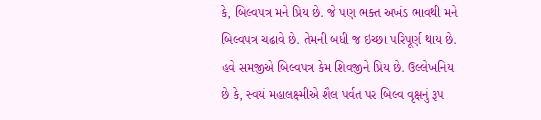કે, બિલ્વપત્ર મને પ્રિય છે. જે પણ ભક્ત અખંડ ભાવથી મને બિલ્વપત્ર ચઢાવે છે. તેમની બધી જ ઇચ્છા પરિપૂર્ણ થાય છે. હવે સમજીએ બિલ્વપત્ર કેમ શિવજીને પ્રિય છે. ઉલ્લેખનિય છે કે, સ્વયં મહાલક્ષ્મીએ શૈલ પર્વત પર બિલ્વ વૃક્ષનું રૂપ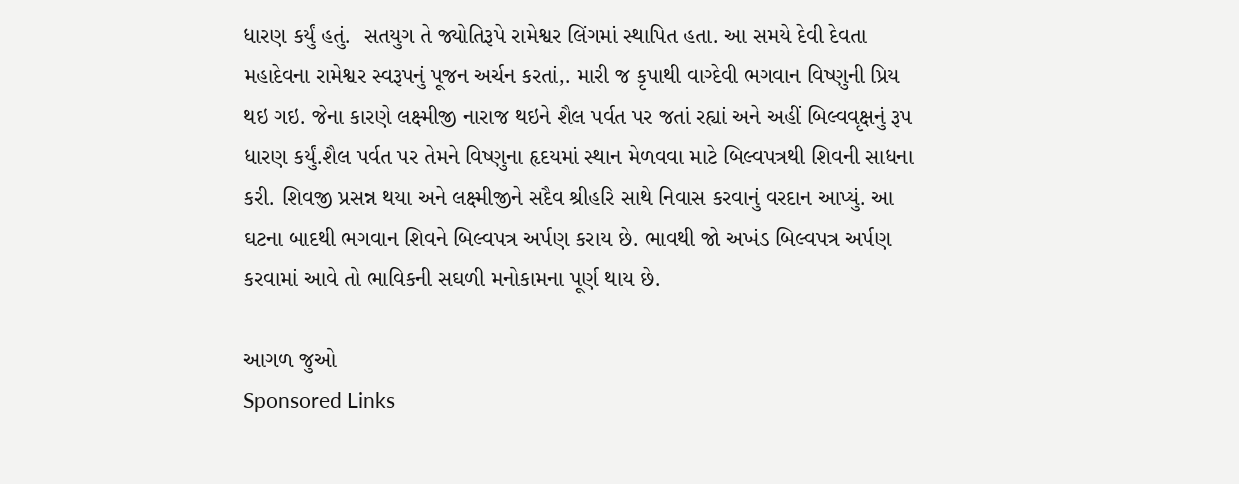ધારણ કર્યું હતું.  સતયુગ તે જ્યોતિરૂપે રામેશ્વર લિંગમાં સ્થાપિત હતા. આ સમયે દેવી દેવતા મહાદેવના રામેશ્વર સ્વરૂપનું પૂજન અર્ચન કરતાં,. મારી જ કૃપાથી વાગ્દેવી ભગવાન વિષ્ણુની પ્રિય થઇ ગઇ. જેના કારણે લક્ષ્મીજી નારાજ થઇને શૈલ પર્વત પર જતાં રહ્યાં અને અહીં બિલ્વવૃક્ષનું રૂપ ધારણ કર્યું.શૈલ પર્વત પર તેમને વિષ્ણુના હૃદયમાં સ્થાન મેળવવા માટે બિલ્વપત્રથી શિવની સાધના કરી. શિવજી પ્રસન્ન થયા અને લક્ષ્મીજીને સદૈવ શ્રીહરિ સાથે નિવાસ કરવાનું વરદાન આપ્યું. આ ઘટના બાદથી ભગવાન શિવને બિલ્વપત્ર અર્પણ કરાય છે. ભાવથી જો અખંડ બિલ્વપત્ર અર્પણ કરવામાં આવે તો ભાવિકની સઘળી મનોકામના પૂર્ણ થાય છે.

આગળ જુઓ
Sponsored Links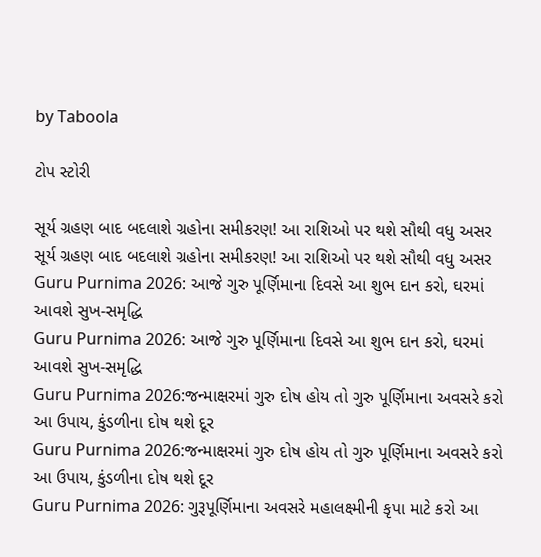by Taboola

ટોપ સ્ટોરી

સૂર્ય ગ્રહણ બાદ બદલાશે ગ્રહોના સમીકરણ! આ રાશિઓ પર થશે સૌથી વધુ અસર
સૂર્ય ગ્રહણ બાદ બદલાશે ગ્રહોના સમીકરણ! આ રાશિઓ પર થશે સૌથી વધુ અસર
Guru Purnima 2026: આજે ગુરુ પૂર્ણિમાના દિવસે આ શુભ દાન કરો, ઘરમાં આવશે સુખ-સમૃદ્ધિ
Guru Purnima 2026: આજે ગુરુ પૂર્ણિમાના દિવસે આ શુભ દાન કરો, ઘરમાં આવશે સુખ-સમૃદ્ધિ
Guru Purnima 2026:જન્માક્ષરમાં ગુરુ દોષ હોય તો ગુરુ પૂર્ણિમાના અવસરે કરો આ ઉપાય, કુંડળીના દોષ થશે દૂર
Guru Purnima 2026:જન્માક્ષરમાં ગુરુ દોષ હોય તો ગુરુ પૂર્ણિમાના અવસરે કરો આ ઉપાય, કુંડળીના દોષ થશે દૂર
Guru Purnima 2026: ગુરૂપૂર્ણિમાના અવસરે મહાલક્ષ્મીની કૃપા માટે કરો આ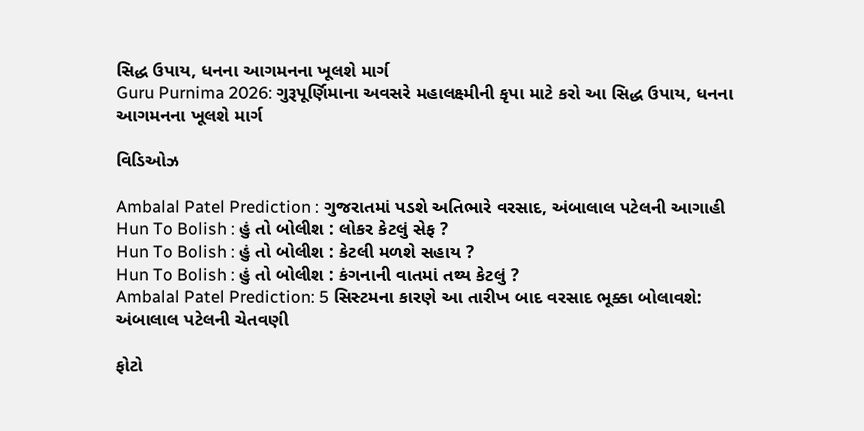સિદ્ધ ઉપાય, ધનના આગમનના ખૂલશે માર્ગ
Guru Purnima 2026: ગુરૂપૂર્ણિમાના અવસરે મહાલક્ષ્મીની કૃપા માટે કરો આ સિદ્ધ ઉપાય, ધનના આગમનના ખૂલશે માર્ગ

વિડિઓઝ

Ambalal Patel Prediction : ગુજરાતમાં પડશે અતિભારે વરસાદ, અંબાલાલ પટેલની આગાહી
Hun To Bolish : હું તો બોલીશ : લોકર કેટલું સેફ ?
Hun To Bolish : હું તો બોલીશ : કેટલી મળશે સહાય ?
Hun To Bolish : હું તો બોલીશ : કંગનાની વાતમાં તથ્ય કેટલું ?
Ambalal Patel Prediction: 5 સિસ્ટમના કારણે આ તારીખ બાદ વરસાદ ભૂક્કા બોલાવશે: અંબાલાલ પટેલની ચેતવણી

ફોટો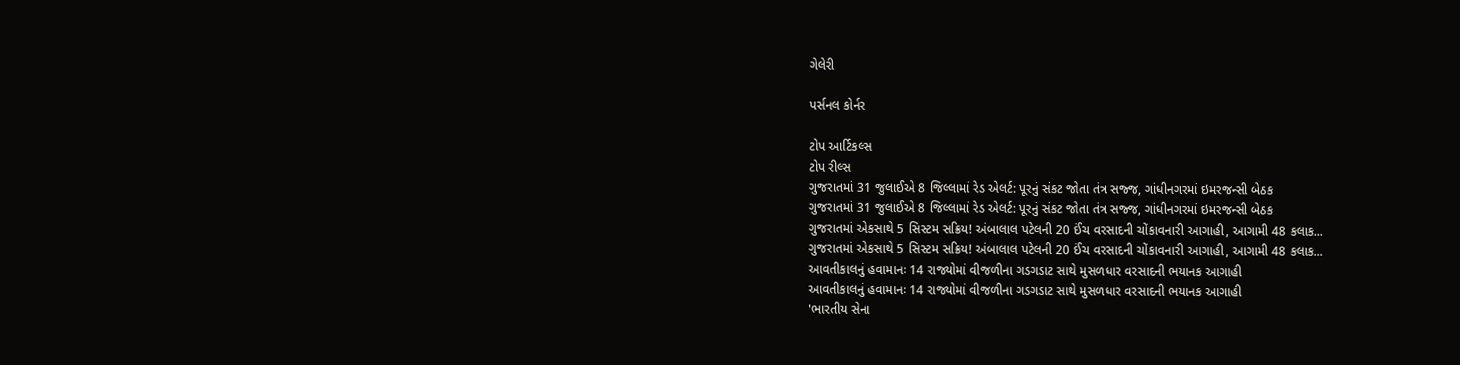ગેલેરી

પર્સનલ કોર્નર

ટોપ આર્ટિકલ્સ
ટોપ રીલ્સ
ગુજરાતમાં 31 જુલાઈએ 8 જિલ્લામાં રેડ એલર્ટ: પૂરનું સંકટ જોતા તંત્ર સજ્જ, ગાંધીનગરમાં ઇમરજન્સી બેઠક
ગુજરાતમાં 31 જુલાઈએ 8 જિલ્લામાં રેડ એલર્ટ: પૂરનું સંકટ જોતા તંત્ર સજ્જ, ગાંધીનગરમાં ઇમરજન્સી બેઠક
ગુજરાતમાં એકસાથે 5 સિસ્ટમ સક્રિય! અંબાલાલ પટેલની 20 ઈંચ વરસાદની ચોંકાવનારી આગાહી, આગામી 48 કલાક...
ગુજરાતમાં એકસાથે 5 સિસ્ટમ સક્રિય! અંબાલાલ પટેલની 20 ઈંચ વરસાદની ચોંકાવનારી આગાહી, આગામી 48 કલાક...
આવતીકાલનું હવામાનઃ 14 રાજ્યોમાં વીજળીના ગડગડાટ સાથે મુસળધાર વરસાદની ભયાનક આગાહી
આવતીકાલનું હવામાનઃ 14 રાજ્યોમાં વીજળીના ગડગડાટ સાથે મુસળધાર વરસાદની ભયાનક આગાહી
'ભારતીય સેના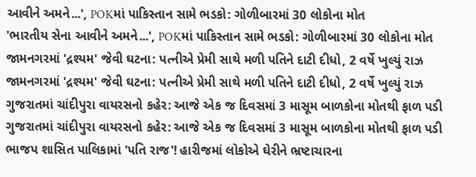આવીને અમને...', POKમાં પાકિસ્તાન સામે ભડકો: ગોળીબારમાં 30 લોકોના મોત
'ભારતીય સેના આવીને અમને...', POKમાં પાકિસ્તાન સામે ભડકો: ગોળીબારમાં 30 લોકોના મોત
જામનગરમાં 'દ્રશ્યમ' જેવી ઘટના: પત્નીએ પ્રેમી સાથે મળી પતિને દાટી દીધો, 2 વર્ષે ખુલ્યું રાઝ
જામનગરમાં 'દ્રશ્યમ' જેવી ઘટના: પત્નીએ પ્રેમી સાથે મળી પતિને દાટી દીધો, 2 વર્ષે ખુલ્યું રાઝ
ગુજરાતમાં ચાંદીપુરા વાયરસનો કહેર: આજે એક જ દિવસમાં 3 માસૂમ બાળકોના મોતથી ફાળ પડી
ગુજરાતમાં ચાંદીપુરા વાયરસનો કહેર: આજે એક જ દિવસમાં 3 માસૂમ બાળકોના મોતથી ફાળ પડી
ભાજપ શાસિત પાલિકામાં 'પતિ રાજ'! હારીજમાં લોકોએ ઘેરીને ભ્રષ્ટાચારના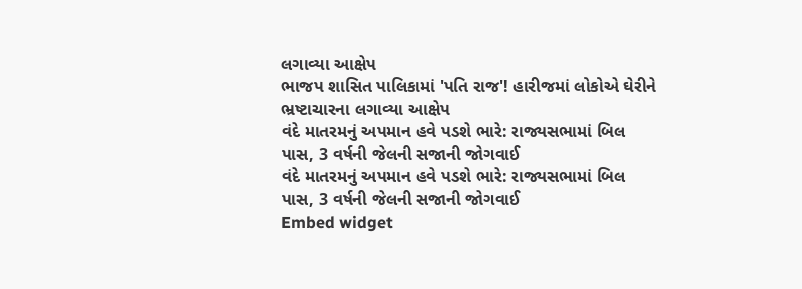લગાવ્યા આક્ષેપ
ભાજપ શાસિત પાલિકામાં 'પતિ રાજ'! હારીજમાં લોકોએ ઘેરીને ભ્રષ્ટાચારના લગાવ્યા આક્ષેપ
વંદે માતરમનું અપમાન હવે પડશે ભારે: રાજ્યસભામાં બિલ પાસ, 3 વર્ષની જેલની સજાની જોગવાઈ
વંદે માતરમનું અપમાન હવે પડશે ભારે: રાજ્યસભામાં બિલ પાસ, 3 વર્ષની જેલની સજાની જોગવાઈ
Embed widget